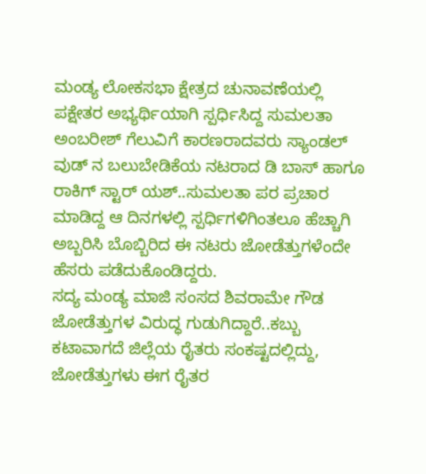ಮಂಡ್ಯ ಲೋಕಸಭಾ ಕ್ಷೇತ್ರದ ಚುನಾವಣೆಯಲ್ಲಿ ಪಕ್ಷೇತರ ಅಭ್ಯರ್ಥಿಯಾಗಿ ಸ್ಪರ್ಧಿಸಿದ್ದ ಸುಮಲತಾ ಅಂಬರೀಶ್ ಗೆಲುವಿಗೆ ಕಾರಣರಾದವರು ಸ್ಯಾಂಡಲ್ ವುಡ್ ನ ಬಲುಬೇಡಿಕೆಯ ನಟರಾದ ಡಿ ಬಾಸ್ ಹಾಗೂ ರಾಕಿಗ್ ಸ್ಟಾರ್ ಯಶ್..ಸುಮಲತಾ ಪರ ಪ್ರಚಾರ ಮಾಡಿದ್ದ ಆ ದಿನಗಳಲ್ಲಿ ಸ್ಪರ್ಧಿಗಳಿಗಿಂತಲೂ ಹೆಚ್ಚಾಗಿ ಅಬ್ಬರಿಸಿ ಬೊಬ್ಬಿರಿದ ಈ ನಟರು ಜೋಡೆತ್ತುಗಳೆಂದೇ ಹೆಸರು ಪಡೆದುಕೊಂಡಿದ್ದರು.
ಸದ್ಯ ಮಂಡ್ಯ ಮಾಜಿ ಸಂಸದ ಶಿವರಾಮೇ ಗೌಡ ಜೋಡೆತ್ತುಗಳ ವಿರುದ್ಧ ಗುಡುಗಿದ್ದಾರೆ..ಕಬ್ಬು ಕಟಾವಾಗದೆ ಜಿಲ್ಲೆಯ ರೈತರು ಸಂಕಷ್ಟದಲ್ಲಿದ್ದು, ಜೋಡೆತ್ತುಗಳು ಈಗ ರೈತರ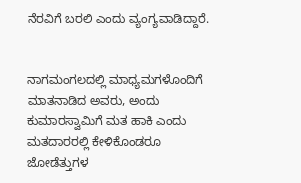ನೆರವಿಗೆ ಬರಲಿ ಎಂದು ವ್ಯಂಗ್ಯವಾಡಿದ್ದಾರೆ.


ನಾಗಮಂಗಲದಲ್ಲಿ ಮಾಧ್ಯಮಗಳೊಂದಿಗೆ ಮಾತನಾಡಿದ ಅವರು, ಅಂದು ಕುಮಾರಸ್ವಾಮಿಗೆ ಮತ ಹಾಕಿ ಎಂದು ಮತದಾರರಲ್ಲಿ ಕೇಳಿಕೊಂಡರೂ ಜೋಡೆತ್ತುಗಳ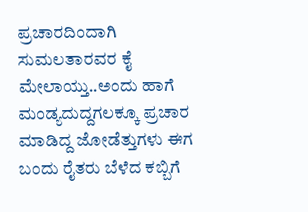ಪ್ರಚಾರದಿಂದಾಗಿ ಸುಮಲತಾರವರ ಕೈ ಮೇಲಾಯ್ತು..ಅಂದು ಹಾಗೆ ಮಂಡ್ಯದುದ್ದಗಲಕ್ಕೂ ಪ್ರಚಾರ ಮಾಡಿದ್ದ ಜೋಡೆತ್ತುಗಳು ಈಗ ಬಂದು ರೈತರು ಬೆಳೆದ ಕಬ್ಬಿಗೆ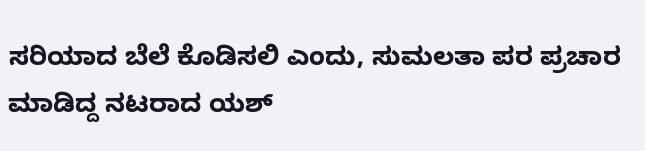ಸರಿಯಾದ ಬೆಲೆ ಕೊಡಿಸಲಿ ಎಂದು, ಸುಮಲತಾ ಪರ ಪ್ರಚಾರ ಮಾಡಿದ್ದ ನಟರಾದ ಯಶ್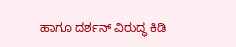ಹಾಗೂ ದರ್ಶನ್ ವಿರುದ್ಧ ಕಿಡಿ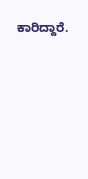ಕಾರಿದ್ದಾರೆ.